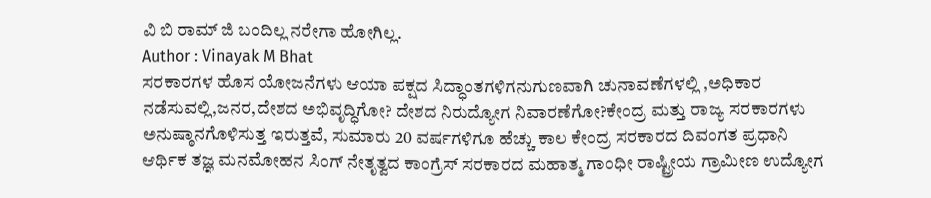ವಿ ಬಿ ರಾಮ್ ಜಿ ಬಂದಿಲ್ಲ ನರೇಗಾ ಹೋಗಿಲ್ಲ.
Author : Vinayak M Bhat
ಸರಕಾರಗಳ ಹೊಸ ಯೋಜನೆಗಳು ಆಯಾ ಪಕ್ಷದ ಸಿದ್ಧಾಂತಗಳಿಗನುಗುಣವಾಗಿ ಚುನಾವಣೆಗಳಲ್ಲಿ ,ಅಧಿಕಾರ ನಡೆಸುವಲ್ಲಿ,ಜನರ,ದೇಶದ ಅಭಿವೃದ್ಧಿಗೋ? ದೇಶದ ನಿರುದ್ಯೋಗ ನಿವಾರಣೆಗೋ?ಕೇಂದ್ರ ಮತ್ತು ರಾಜ್ಯ ಸರಕಾರಗಳು ಅನುಷ್ಠಾನಗೊಳಿಸುತ್ತ ಇರುತ್ತವೆ, ಸುಮಾರು 20 ವರ್ಷಗಳಿಗೂ ಹೆಚ್ಚು ಕಾಲ ಕೇಂದ್ರ ಸರಕಾರದ ದಿವಂಗತ ಪ್ರಧಾನಿ ಆರ್ಥಿಕ ತಜ್ಞ ಮನಮೋಹನ ಸಿಂಗ್ ನೇತೃತ್ವದ ಕಾಂಗ್ರೆಸ್ ಸರಕಾರದ ಮಹಾತ್ಮ ಗಾಂಧೀ ರಾಷ್ಟ್ರೀಯ ಗ್ರಾಮೀಣ ಉದ್ಯೋಗ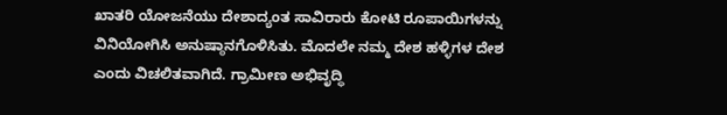ಖಾತರಿ ಯೋಜನೆಯು ದೇಶಾದ್ಯಂತ ಸಾವಿರಾರು ಕೋಟಿ ರೂಪಾಯಿಗಳನ್ನು ವಿನಿಯೋಗಿಸಿ ಅನುಷ್ಠಾನಗೊಳಿಸಿತು. ಮೊದಲೇ ನಮ್ಮ ದೇಶ ಹಳ್ಳಿಗಳ ದೇಶ ಎಂದು ವಿಚಲಿತವಾಗಿದೆ. ಗ್ರಾಮೀಣ ಅಭಿವೃದ್ಧಿ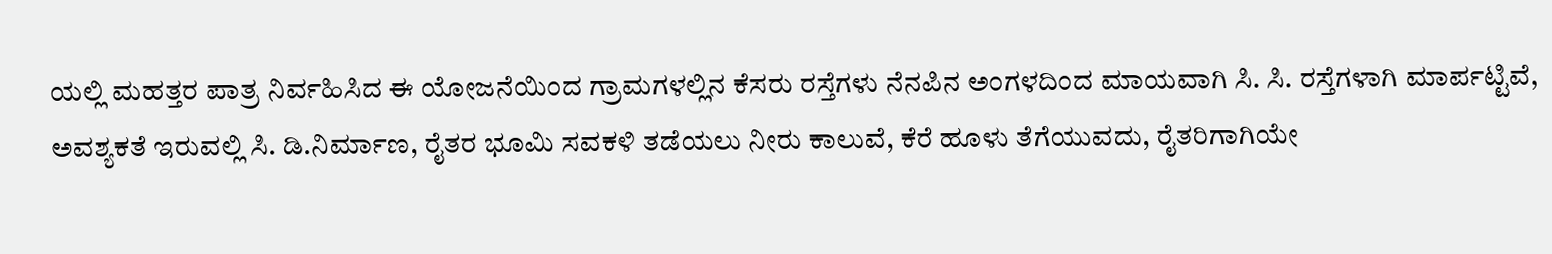ಯಲ್ಲಿ ಮಹತ್ತರ ಪಾತ್ರ ನಿರ್ವಹಿಸಿದ ಈ ಯೋಜನೆಯಿಂದ ಗ್ರಾಮಗಳಲ್ಲಿನ ಕೆಸರು ರಸ್ತೆಗಳು ನೆನಪಿನ ಅಂಗಳದಿಂದ ಮಾಯವಾಗಿ ಸಿ. ಸಿ. ರಸ್ತೆಗಳಾಗಿ ಮಾರ್ಪಟ್ಟಿವೆ, ಅವಶ್ಯಕತೆ ಇರುವಲ್ಲಿ ಸಿ. ಡಿ.ನಿರ್ಮಾಣ, ರೈತರ ಭೂಮಿ ಸವಕಳಿ ತಡೆಯಲು ನೀರು ಕಾಲುವೆ, ಕೆರೆ ಹೂಳು ತೆಗೆಯುವದು, ರೈತರಿಗಾಗಿಯೇ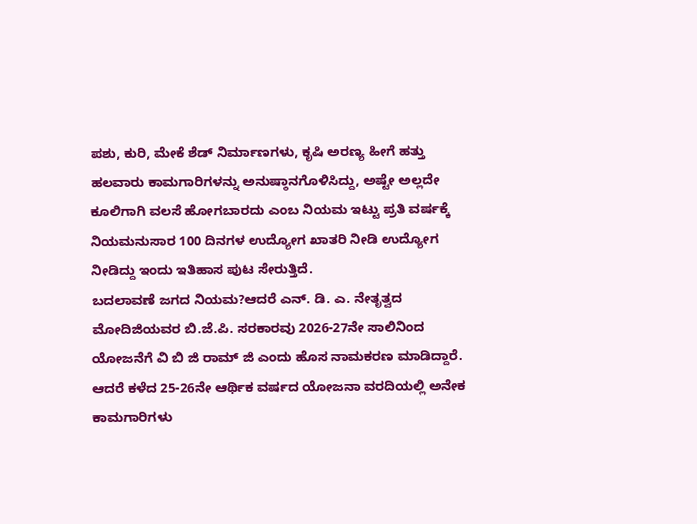ಪಶು, ಕುರಿ, ಮೇಕೆ ಶೆಡ್ ನಿರ್ಮಾಣಗಳು, ಕೃಷಿ ಅರಣ್ಯ ಹೀಗೆ ಹತ್ತು ಹಲವಾರು ಕಾಮಗಾರಿಗಳನ್ನು ಅನುಷ್ಠಾನಗೊಳಿಸಿದ್ದು, ಅಷ್ಟೇ ಅಲ್ಲದೇ ಕೂಲಿಗಾಗಿ ವಲಸೆ ಹೋಗಬಾರದು ಎಂಬ ನಿಯಮ ಇಟ್ಟು ಪ್ರತಿ ವರ್ಷಕ್ಕೆ ನಿಯಮನುಸಾರ 100 ದಿನಗಳ ಉದ್ಯೋಗ ಖಾತರಿ ನೀಡಿ ಉದ್ಯೋಗ ನೀಡಿದ್ದು ಇಂದು ಇತಿಹಾಸ ಪುಟ ಸೇರುತ್ತಿದೆ.
ಬದಲಾವಣೆ ಜಗದ ನಿಯಮ?ಆದರೆ ಎನ್. ಡಿ. ಎ. ನೇತೃತ್ವದ ಮೋದಿಜಿಯವರ ಬಿ.ಜೆ.ಪಿ. ಸರಕಾರವು 2026-27ನೇ ಸಾಲಿನಿಂದ ಯೋಜನೆಗೆ ವಿ ಬಿ ಜಿ ರಾಮ್ ಜಿ ಎಂದು ಹೊಸ ನಾಮಕರಣ ಮಾಡಿದ್ದಾರೆ. ಆದರೆ ಕಳೆದ 25-26ನೇ ಆರ್ಥಿಕ ವರ್ಷದ ಯೋಜನಾ ವರದಿಯಲ್ಲಿ ಅನೇಕ ಕಾಮಗಾರಿಗಳು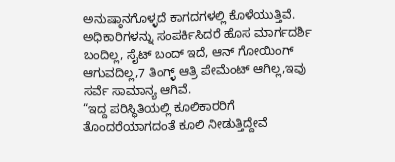ಅನುಷ್ಠಾನಗೊಳ್ಳದೆ ಕಾಗದಗಳಲ್ಲಿ ಕೊಳೆಯುತ್ತಿವೆ. ಅಧಿಕಾರಿಗಳನ್ನು ಸಂಪರ್ಕಿಸಿದರೆ ಹೊಸ ಮಾರ್ಗದರ್ಶಿ ಬಂದಿಲ್ಲ, ಸೈಟ್ ಬಂದ್ ಇದೆ, ಆನ್ ಗೋಯಿಂಗ್ ಆಗುವದಿಲ್ಲ,7 ತಿಂಗ್ಳ್ ಆತ್ರಿ ಪೇಮೆಂಟ್ ಆಗಿಲ್ಲ,ಇವು ಸರ್ವೆ ಸಾಮಾನ್ಯ ಆಗಿವೆ.
“ಇದ್ದ ಪರಿಸ್ಥಿತಿಯಲ್ಲಿ ಕೂಲಿಕಾರರಿಗೆ ತೊಂದರೆಯಾಗದಂತೆ ಕೂಲಿ ನೀಡುತ್ತಿದ್ದೇವೆ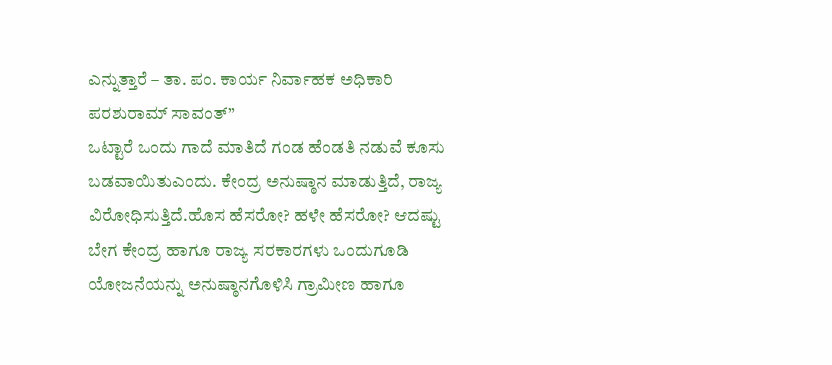ಎನ್ನುತ್ತಾರೆ – ತಾ. ಪಂ. ಕಾರ್ಯ ನಿರ್ವಾಹಕ ಅಧಿಕಾರಿ ಪರಶುರಾಮ್ ಸಾವಂತ್”
ಒಟ್ಟಾರೆ ಒಂದು ಗಾದೆ ಮಾತಿದೆ ಗಂಡ ಹೆಂಡತಿ ನಡುವೆ ಕೂಸು ಬಡವಾಯಿತುಎಂದು. ಕೇಂದ್ರ ಅನುಷ್ಠಾನ ಮಾಡುತ್ತಿದೆ, ರಾಜ್ಯ ವಿರೋಧಿಸುತ್ತಿದೆ.ಹೊಸ ಹೆಸರೋ? ಹಳೇ ಹೆಸರೋ? ಆದಷ್ಟು ಬೇಗ ಕೇಂದ್ರ ಹಾಗೂ ರಾಜ್ಯ ಸರಕಾರಗಳು ಒಂದುಗೂಡಿ ಯೋಜನೆಯನ್ನು ಅನುಷ್ಠಾನಗೊಳಿಸಿ ಗ್ರಾಮೀಣ ಹಾಗೂ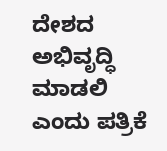ದೇಶದ ಅಭಿವೃದ್ಧಿ ಮಾಡಲಿ ಎಂದು ಪತ್ರಿಕೆ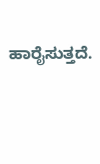ಹಾರೈಸುತ್ತದೆ.